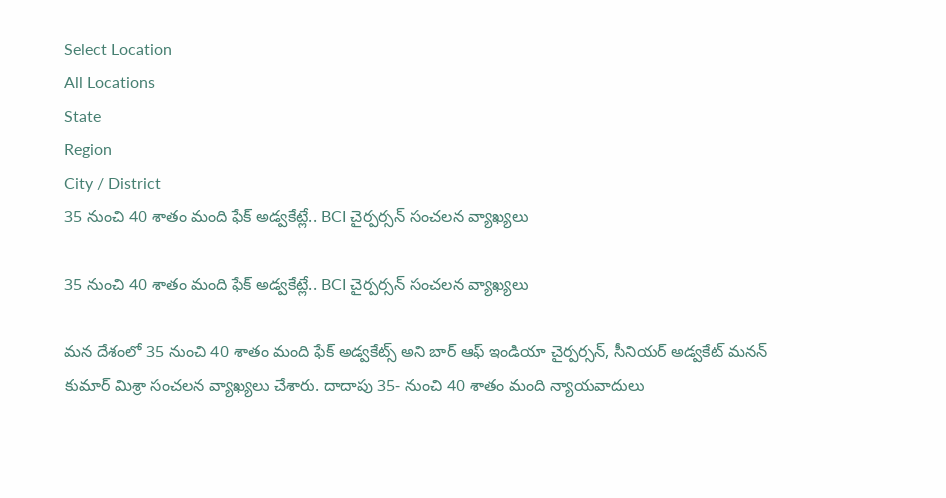Select Location
All Locations
State
Region
City / District
35 నుంచి 40 శాతం మంది ఫేక్ అడ్వకేట్లే.. BCI చైర్పర్సన్ సంచలన వ్యాఖ్యలు

35 నుంచి 40 శాతం మంది ఫేక్ అడ్వకేట్లే.. BCI చైర్పర్సన్ సంచలన వ్యాఖ్యలు

మన దేశంలో 35 నుంచి 40 శాతం మంది ఫేక్ అడ్వకేట్స్ అని బార్ ఆఫ్ ఇండియా చైర్పర్సన్, సీనియర్ అడ్వకేట్ మనన్ కుమార్ మిశ్రా సంచలన వ్యాఖ్యలు చేశారు. దాదాపు 35- నుంచి 40 శాతం మంది న్యాయవాదులు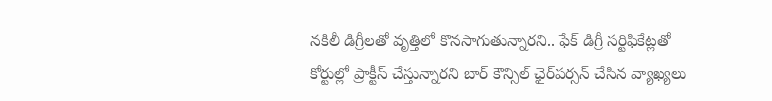నకిలీ డిగ్రీలతో వృత్తిలో కొనసాగుతున్నారని.. ఫేక్ డిగ్రీ సర్టిఫికేట్లతో కోర్టుల్లో ప్రాక్టీస్ చేస్తున్నారని బార్ కౌన్సిల్ ఛైర్‌పర్సన్ చేసిన వ్యాఖ్యలు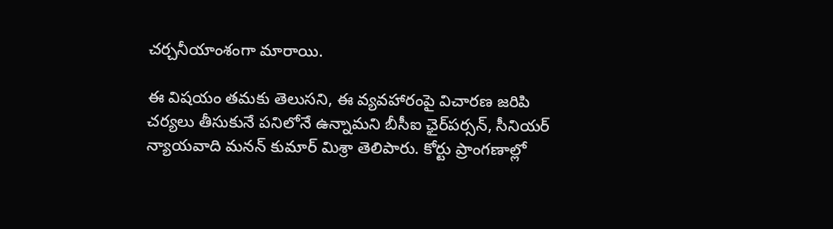చర్చనీయాంశంగా మారాయి.

ఈ విషయం తమకు తెలుసని, ఈ వ్యవహారంపై విచారణ జరిపి చర్యలు తీసుకునే పనిలోనే ఉన్నామని బీసీఐ ఛైర్‌పర్సన్, సీనియర్ న్యాయవాది మనన్ కుమార్ మిశ్రా తెలిపారు. కోర్టు ప్రాంగణాల్లో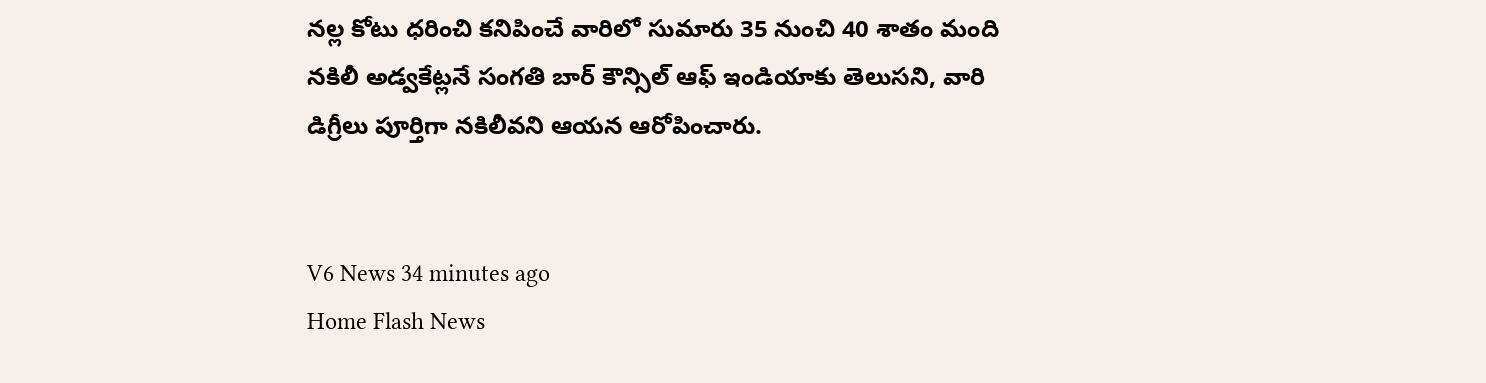నల్ల కోటు ధరించి కనిపించే వారిలో సుమారు 35 నుంచి 40 శాతం మంది నకిలీ అడ్వకేట్లనే సంగతి బార్ కౌన్సిల్ ఆఫ్ ఇండియాకు తెలుసని, వారి డిగ్రీలు పూర్తిగా నకిలీవని ఆయన ఆరోపించారు.


V6 News 34 minutes ago
Home Flash News